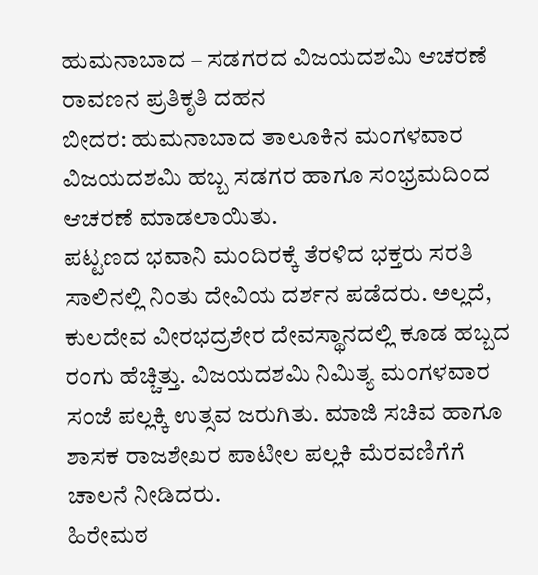ಹುಮನಾಬಾದ – ಸಡಗರದ ವಿಜಯದಶಮಿ ಆಚರಣೆ
ರಾವಣನ ಪ್ರತಿಕೃತಿ ದಹನ
ಬೀದರ: ಹುಮನಾಬಾದ ತಾಲೂಕಿನ ಮಂಗಳವಾರ ವಿಜಯದಶಮಿ ಹಬ್ಬ ಸಡಗರ ಹಾಗೂ ಸಂಭ್ರಮದಿಂದ ಆಚರಣೆ ಮಾಡಲಾಯಿತು.
ಪಟ್ಟಣದ ಭವಾನಿ ಮಂದಿರಕ್ಕೆ ತೆರಳಿದ ಭಕ್ತರು ಸರತಿ ಸಾಲಿನಲ್ಲಿ ನಿಂತು ದೇವಿಯ ದರ್ಶನ ಪಡೆದರು. ಅಲ್ಲದೆ, ಕುಲದೇವ ವೀರಭದ್ರಶೇರ ದೇವಸ್ಥಾನದಲ್ಲಿ ಕೂಡ ಹಬ್ಬದ ರಂಗು ಹೆಚ್ಚಿತ್ತು. ವಿಜಯದಶಮಿ ನಿಮಿತ್ಯ ಮಂಗಳವಾರ ಸಂಜೆ ಪಲ್ಲಕ್ಕಿ ಉತ್ಸವ ಜರುಗಿತು. ಮಾಜಿ ಸಚಿವ ಹಾಗೂ ಶಾಸಕ ರಾಜಶೇಖರ ಪಾಟೀಲ ಪಲ್ಲಕಿ ಮೆರವಣಿಗೆಗೆ ಚಾಲನೆ ನೀಡಿದರು.
ಹಿರೇಮಠ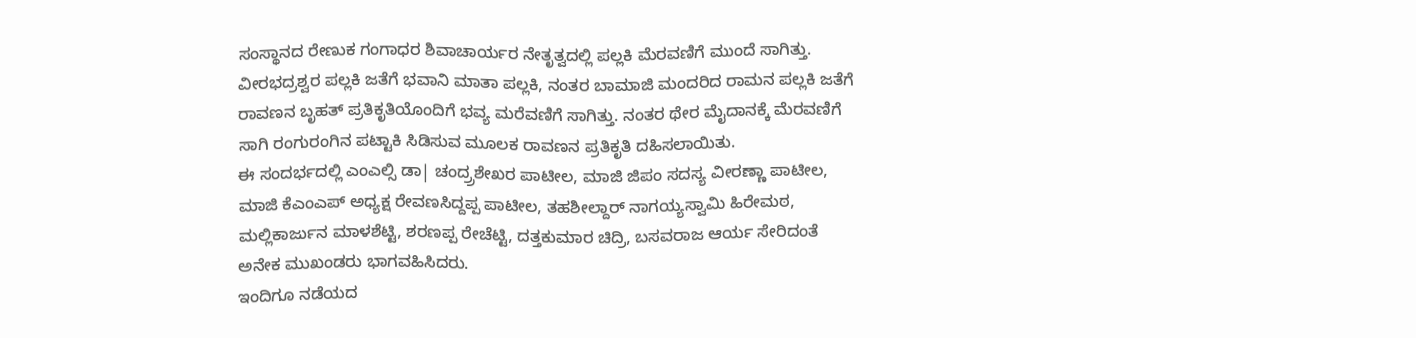ಸಂಸ್ಥಾನದ ರೇಣುಕ ಗಂಗಾಧರ ಶಿವಾಚಾರ್ಯರ ನೇತೃತ್ವದಲ್ಲಿ ಪಲ್ಲಕಿ ಮೆರವಣಿಗೆ ಮುಂದೆ ಸಾಗಿತ್ತು. ವೀರಭದ್ರಶ್ವರ ಪಲ್ಲಕಿ ಜತೆಗೆ ಭವಾನಿ ಮಾತಾ ಪಲ್ಲಕಿ, ನಂತರ ಬಾಮಾಜಿ ಮಂದರಿದ ರಾಮನ ಪಲ್ಲಕಿ ಜತೆಗೆ ರಾವಣನ ಬೃಹತ್ ಪ್ರತಿಕೃತಿಯೊಂದಿಗೆ ಭವ್ಯ ಮರೆವಣಿಗೆ ಸಾಗಿತ್ತು. ನಂತರ ಥೇರ ಮೈದಾನಕ್ಕೆ ಮೆರವಣಿಗೆ ಸಾಗಿ ರಂಗುರಂಗಿನ ಪಟ್ಟಾಕಿ ಸಿಡಿಸುವ ಮೂಲಕ ರಾವಣನ ಪ್ರತಿಕೃತಿ ದಹಿಸಲಾಯಿತು.
ಈ ಸಂದರ್ಭದಲ್ಲಿ ಎಂಎಲ್ಸಿ ಡಾ| ಚಂದ್ರ್ರಶೇಖರ ಪಾಟೀಲ, ಮಾಜಿ ಜಿಪಂ ಸದಸ್ಯ ವೀರಣ್ಣಾ ಪಾಟೀಲ, ಮಾಜಿ ಕೆಎಂಎಪ್ ಅಧ್ಯಕ್ಷ ರೇವಣಸಿದ್ದಪ್ಪ ಪಾಟೀಲ, ತಹಶೀಲ್ದಾರ್ ನಾಗಯ್ಯಸ್ವಾಮಿ ಹಿರೇಮಠ, ಮಲ್ಲಿಕಾರ್ಜುನ ಮಾಳಶೆಟ್ಟಿ, ಶರಣಪ್ಪ ರೇಚೆಟ್ಟಿ, ದತ್ತಕುಮಾರ ಚಿದ್ರಿ, ಬಸವರಾಜ ಆರ್ಯ ಸೇರಿದಂತೆ ಅನೇಕ ಮುಖಂಡರು ಭಾಗವಹಿಸಿದರು.
ಇಂದಿಗೂ ನಡೆಯದ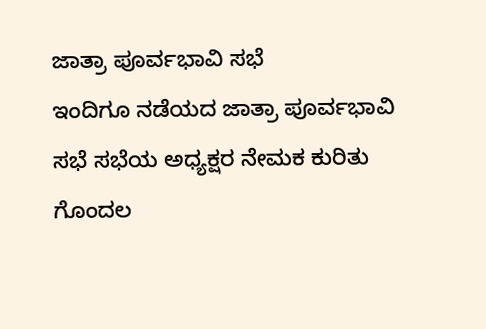ಜಾತ್ರಾ ಪೂರ್ವಭಾವಿ ಸಭೆ
ಇಂದಿಗೂ ನಡೆಯದ ಜಾತ್ರಾ ಪೂರ್ವಭಾವಿ ಸಭೆ ಸಭೆಯ ಅಧ್ಯಕ್ಷರ ನೇಮಕ ಕುರಿತು ಗೊಂದಲ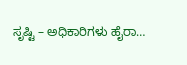ಸೃಷ್ಟಿ – ಅಧಿಕಾರಿಗಳು ಹೈರಾ…